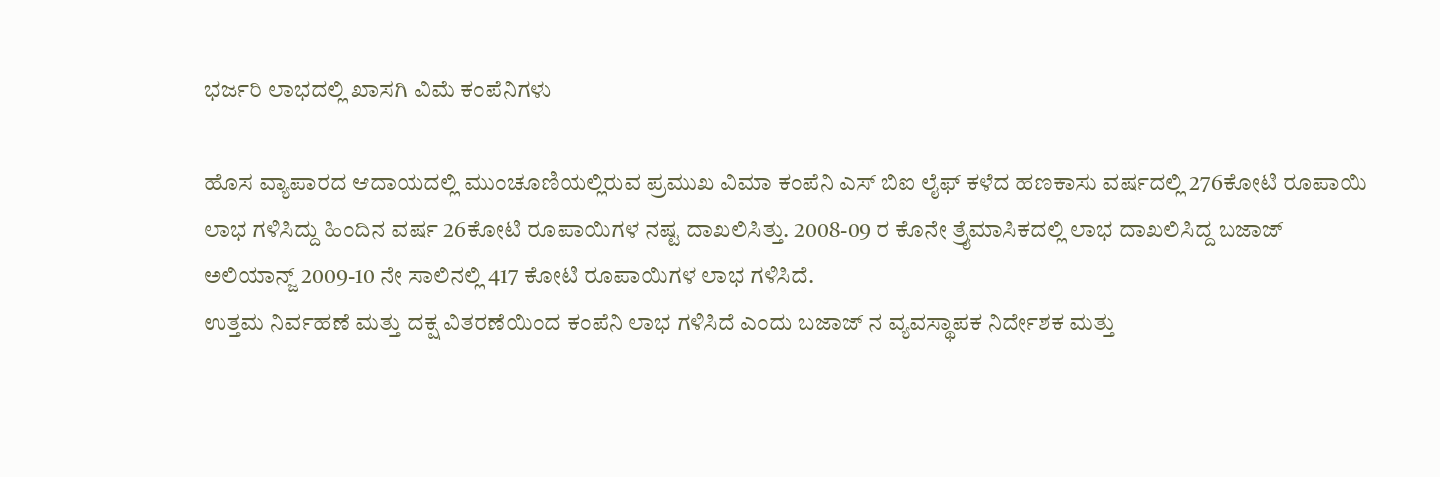ಭರ್ಜರಿ ಲಾಭದಲ್ಲಿ ಖಾಸಗಿ ವಿಮೆ ಕಂಪೆನಿಗಳು

ಹೊಸ ವ್ಯಾಪಾರದ ಆದಾಯದಲ್ಲಿ ಮುಂಚೂಣಿಯಲ್ಲಿರುವ ಪ್ರಮುಖ ವಿಮಾ ಕಂಪೆನಿ ಎಸ್ ಬಿಐ ಲೈಫ್ ಕಳೆದ ಹಣಕಾಸು ವರ್ಷದಲ್ಲಿ 276ಕೋಟಿ ರೂಪಾಯಿ ಲಾಭ ಗಳಿಸಿದ್ದು ಹಿಂದಿನ ವರ್ಷ 26ಕೋಟಿ ರೂಪಾಯಿಗಳ ನಷ್ಟ ದಾಖಲಿಸಿತ್ತು. 2008-09 ರ ಕೊನೇ ತ್ರೈಮಾಸಿಕದಲ್ಲಿ ಲಾಭ ದಾಖಲಿಸಿದ್ದ ಬಜಾಜ್ ಅಲಿಯಾನ್ಜ್ 2009-10 ನೇ ಸಾಲಿನಲ್ಲಿ 417 ಕೋಟಿ ರೂಪಾಯಿಗಳ ಲಾಭ ಗಳಿಸಿದೆ.
ಉತ್ತಮ ನಿರ್ವಹಣೆ ಮತ್ತು ದಕ್ಷ ವಿತರಣೆಯಿಂದ ಕಂಪೆನಿ ಲಾಭ ಗಳಿಸಿದೆ ಎಂದು ಬಜಾಜ್ ನ ವ್ಯವಸ್ಥಾಪಕ ನಿರ್ದೇಶಕ ಮತ್ತು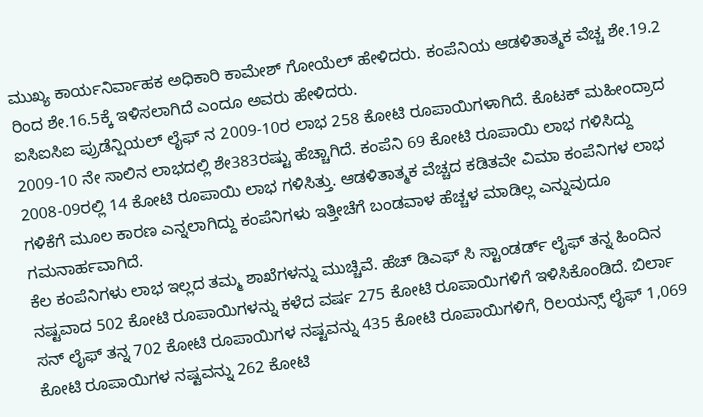ಮುಖ್ಯ ಕಾರ್ಯನಿರ್ವಾಹಕ ಅಧಿಕಾರಿ ಕಾಮೇಶ್ ಗೋಯೆಲ್ ಹೇಳಿದರು. ಕಂಪೆನಿಯ ಆಡಳಿತಾತ್ಮಕ ವೆಚ್ಚ ಶೇ.19.2 ರಿಂದ ಶೇ.16.5ಕ್ಕೆ ಇಳಿಸಲಾಗಿದೆ ಎಂದೂ ಅವರು ಹೇಳಿದರು.
ಐಸಿಐಸಿಐ ಪ್ರುಡೆನ್ಷಿಯಲ್ ಲೈಫ್ ನ 2009-10ರ ಲಾಭ 258 ಕೋಟಿ ರೂಪಾಯಿಗಳಾಗಿದೆ. ಕೊಟಕ್ ಮಹೀಂದ್ರಾದ 2009-10 ನೇ ಸಾಲಿನ ಲಾಭದಲ್ಲಿ ಶೇ383ರಷ್ಟು ಹೆಚ್ಚಾಗಿದೆ. ಕಂಪೆನಿ 69 ಕೋಟಿ ರೂಪಾಯಿ ಲಾಭ ಗಳಿಸಿದ್ದು 2008-09ರಲ್ಲಿ 14 ಕೋಟಿ ರೂಪಾಯಿ ಲಾಭ ಗಳಿಸಿತ್ತು. ಆಡಳಿತಾತ್ಮಕ ವೆಚ್ಚದ ಕಡಿತವೇ ವಿಮಾ ಕಂಪೆನಿಗಳ ಲಾಭ ಗಳಿಕೆಗೆ ಮೂಲ ಕಾರಣ ಎನ್ನಲಾಗಿದ್ದು ಕಂಪೆನಿಗಳು ಇತ್ತೀಚೆಗೆ ಬಂಡವಾಳ ಹೆಚ್ಚಳ ಮಾಡಿಲ್ಲ ಎನ್ನುವುದೂ ಗಮನಾರ್ಹವಾಗಿದೆ.
ಕೆಲ ಕಂಪೆನಿಗಳು ಲಾಭ ಇಲ್ಲದ ತಮ್ಮ ಶಾಖೆಗಳನ್ನು ಮುಚ್ಚಿವೆ. ಹೆಚ್ ಡಿಎಫ್ ಸಿ ಸ್ಟಾಂಡರ್ಡ್ ಲೈಫ್ ತನ್ನ ಹಿಂದಿನ ನಷ್ಟವಾದ 502 ಕೋಟಿ ರೂಪಾಯಿಗಳನ್ನು ಕಳೆದ ವರ್ಷ 275 ಕೋಟಿ ರೂಪಾಯಿಗಳಿಗೆ ಇಳಿಸಿಕೊಂಡಿದೆ. ಬಿರ್ಲಾ ಸನ್ ಲೈಫ್ ತನ್ನ 702 ಕೋಟಿ ರೂಪಾಯಿಗಳ ನಷ್ಟವನ್ನು 435 ಕೋಟಿ ರೂಪಾಯಿಗಳಿಗೆ, ರಿಲಯನ್ಸ್ ಲೈಫ್ 1,069 ಕೋಟಿ ರೂಪಾಯಿಗಳ ನಷ್ಟವನ್ನು 262 ಕೋಟಿ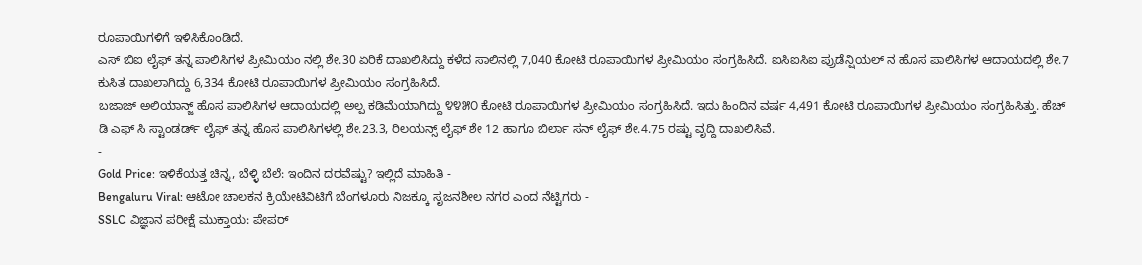ರೂಪಾಯಿಗಳಿಗೆ ಇಳಿಸಿಕೊಂಡಿದೆ.
ಎಸ್ ಬಿಐ ಲೈಫ್ ತನ್ನ ಪಾಲಿಸಿಗಳ ಪ್ರೀಮಿಯಂ ನಲ್ಲಿ ಶೇ.30 ಏರಿಕೆ ದಾಖಲಿಸಿದ್ದು ಕಳೆದ ಸಾಲಿನಲ್ಲಿ 7,040 ಕೋಟಿ ರೂಪಾಯಿಗಳ ಪ್ರೀಮಿಯಂ ಸಂಗ್ರಹಿಸಿದೆ. ಐಸಿಐಸಿಐ ಪ್ರುಡೆನ್ಷಿಯಲ್ ನ ಹೊಸ ಪಾಲಿಸಿಗಳ ಆದಾಯದಲ್ಲಿ ಶೇ.7 ಕುಸಿತ ದಾಖಲಾಗಿದ್ದು 6,334 ಕೋಟಿ ರೂಪಾಯಿಗಳ ಪ್ರೀಮಿಯಂ ಸಂಗ್ರಹಿಸಿದೆ.
ಬಜಾಜ್ ಅಲಿಯಾನ್ಜ್ ಹೊಸ ಪಾಲಿಸಿಗಳ ಆದಾಯದಲ್ಲಿ ಅಲ್ಪ ಕಡಿಮೆಯಾಗಿದ್ದು ೪೪೫೦ ಕೋಟಿ ರೂಪಾಯಿಗಳ ಪ್ರೀಮಿಯಂ ಸಂಗ್ರಹಿಸಿದೆ. ಇದು ಹಿಂದಿನ ವರ್ಷ 4,491 ಕೋಟಿ ರೂಪಾಯಿಗಳ ಪ್ರೀಮಿಯಂ ಸಂಗ್ರಹಿಸಿತ್ತು. ಹೆಚ್ ಡಿ ಎಫ್ ಸಿ ಸ್ಟಾಂಡರ್ಡ್ ಲೈಫ್ ತನ್ನ ಹೊಸ ಪಾಲಿಸಿಗಳಲ್ಲಿ ಶೇ.23.3, ರಿಲಯನ್ಸ್ ಲೈಫ್ ಶೇ 12 ಹಾಗೂ ಬಿರ್ಲಾ ಸನ್ ಲೈಫ್ ಶೇ.4.75 ರಷ್ಟು ವೃದ್ದಿ ದಾಖಲಿಸಿವೆ.
-
Gold Price: ಇಳಿಕೆಯತ್ತ ಚಿನ್ನ, ಬೆಳ್ಳಿ ಬೆಲೆ: ಇಂದಿನ ದರವೆಷ್ಟು? ಇಲ್ಲಿದೆ ಮಾಹಿತಿ -
Bengaluru Viral: ಆಟೋ ಚಾಲಕನ ಕ್ರಿಯೇಟಿವಿಟಿಗೆ ಬೆಂಗಳೂರು ನಿಜಕ್ಕೂ ಸೃಜನಶೀಲ ನಗರ ಎಂದ ನೆಟ್ಟಿಗರು -
SSLC ವಿಜ್ಞಾನ ಪರೀಕ್ಷೆ ಮುಕ್ತಾಯ: ಪೇಪರ್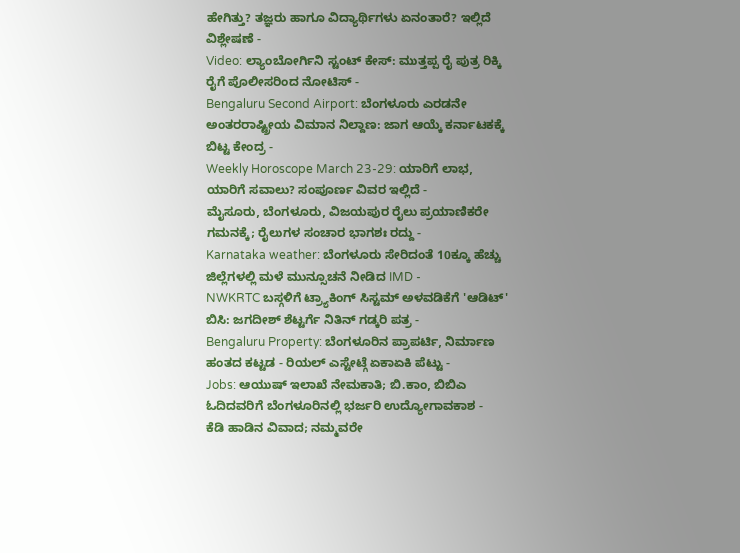ಹೇಗಿತ್ತು? ತಜ್ಞರು ಹಾಗೂ ವಿದ್ಯಾರ್ಥಿಗಳು ಏನಂತಾರೆ? ಇಲ್ಲಿದೆ ವಿಶ್ಲೇಷಣೆ -
Video: ಲ್ಯಾಂಬೋರ್ಗಿನಿ ಸ್ಟಂಟ್ ಕೇಸ್: ಮುತ್ತಪ್ಪ ರೈ ಪುತ್ರ ರಿಕ್ಕಿ ರೈಗೆ ಪೊಲೀಸರಿಂದ ನೋಟಿಸ್ -
Bengaluru Second Airport: ಬೆಂಗಳೂರು ಎರಡನೇ ಅಂತರರಾಷ್ಟ್ರೀಯ ವಿಮಾನ ನಿಲ್ದಾಣ: ಜಾಗ ಆಯ್ಕೆ ಕರ್ನಾಟಕಕ್ಕೆ ಬಿಟ್ಟ ಕೇಂದ್ರ -
Weekly Horoscope March 23-29: ಯಾರಿಗೆ ಲಾಭ, ಯಾರಿಗೆ ಸವಾಲು? ಸಂಪೂರ್ಣ ವಿವರ ಇಲ್ಲಿದೆ -
ಮೈಸೂರು, ಬೆಂಗಳೂರು, ವಿಜಯಪುರ ರೈಲು ಪ್ರಯಾಣಿಕರೇ ಗಮನಕ್ಕೆ; ರೈಲುಗಳ ಸಂಚಾರ ಭಾಗಶಃ ರದ್ದು -
Karnataka weather: ಬೆಂಗಳೂರು ಸೇರಿದಂತೆ 10ಕ್ಕೂ ಹೆಚ್ಚು ಜಿಲ್ಲೆಗಳಲ್ಲಿ ಮಳೆ ಮುನ್ಸೂಚನೆ ನೀಡಿದ IMD -
NWKRTC ಬಸ್ಗಳಿಗೆ ಟ್ರ್ಯಾಕಿಂಗ್ ಸಿಸ್ಟಮ್ ಅಳವಡಿಕೆಗೆ 'ಆಡಿಟ್' ಬಿಸಿ: ಜಗದೀಶ್ ಶೆಟ್ಟರ್ಗೆ ನಿತಿನ್ ಗಡ್ಕರಿ ಪತ್ರ -
Bengaluru Property: ಬೆಂಗಳೂರಿನ ಪ್ರಾಪರ್ಟಿ, ನಿರ್ಮಾಣ ಹಂತದ ಕಟ್ಟಡ - ರಿಯಲ್ ಎಸ್ಟೇಟ್ಗೆ ಏಕಾಏಕಿ ಪೆಟ್ಟು -
Jobs: ಆಯುಷ್ ಇಲಾಖೆ ನೇಮಕಾತಿ; ಬಿ.ಕಾಂ, ಬಿಬಿಎ ಓದಿದವರಿಗೆ ಬೆಂಗಳೂರಿನಲ್ಲಿ ಭರ್ಜರಿ ಉದ್ಯೋಗಾವಕಾಶ -
ಕೆಡಿ ಹಾಡಿನ ವಿವಾದ; ನಮ್ಮವರೇ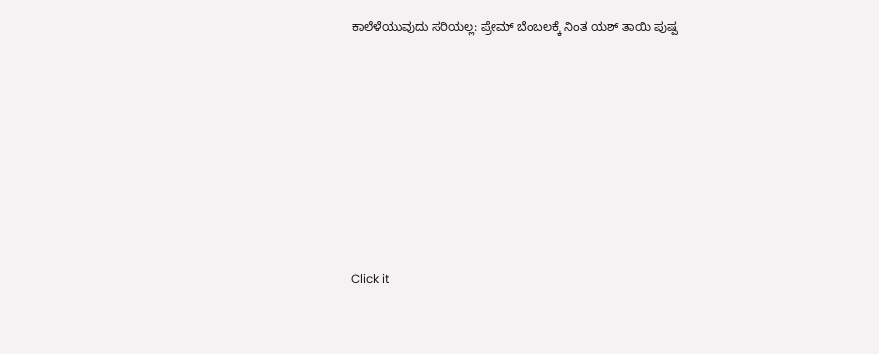ಕಾಲೆಳೆಯುವುದು ಸರಿಯಲ್ಲ: ಪ್ರೇಮ್ ಬೆಂಬಲಕ್ಕೆ ನಿಂತ ಯಶ್ ತಾಯಿ ಪುಷ್ಪ












Click it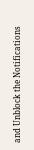and Unblock the Notifications